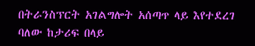በትራንስፕርት አገልግሎት አሰጣጥ ላይ እየተደረገ ባለው ከታሪፍ በላይ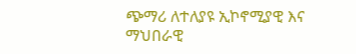ጭማሪ ለተለያዩ ኢኮኖሚያዊ እና ማህበራዊ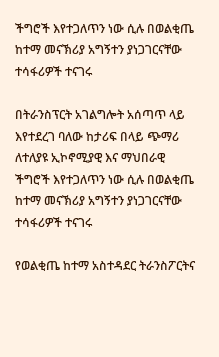ችግሮች እየተጋለጥን ነው ሲሉ በወልቂጤ ከተማ መናኽሪያ አግኝተን ያነጋገርናቸው ተሳፋሪዎች ተናገሩ

በትራንስፕርት አገልግሎት አሰጣጥ ላይ እየተደረገ ባለው ከታሪፍ በላይ ጭማሪ ለተለያዩ ኢኮኖሚያዊ እና ማህበራዊ ችግሮች እየተጋለጥን ነው ሲሉ በወልቂጤ ከተማ መናኽሪያ አግኝተን ያነጋገርናቸው ተሳፋሪዎች ተናገሩ

የወልቂጤ ከተማ አስተዳደር ትራንስፖርትና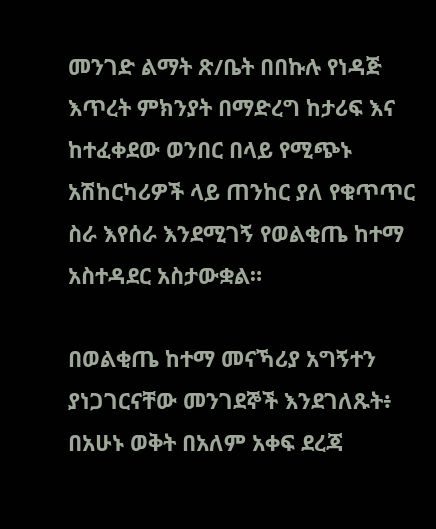መንገድ ልማት ጽ/ቤት በበኩሉ የነዳጅ እጥረት ምክንያት በማድረግ ከታሪፍ እና ከተፈቀደው ወንበር በላይ የሚጭኑ አሽከርካሪዎች ላይ ጠንከር ያለ የቁጥጥር ስራ እየሰራ እንደሚገኝ የወልቂጤ ከተማ አስተዳደር አስታውቋል።

በወልቂጤ ከተማ መናኻሪያ አግኝተን ያነጋገርናቸው መንገደኞች እንደገለጹት፥ በአሁኑ ወቅት በአለም አቀፍ ደረጃ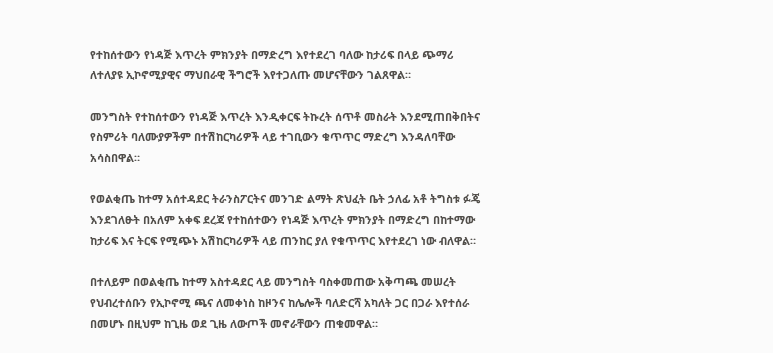የተከሰተውን የነዳጅ እጥረት ምክንያት በማድረግ እየተደረገ ባለው ከታሪፍ በላይ ጭማሪ ለተለያዩ ኢኮኖሚያዊና ማህበራዊ ችግሮች እየተጋለጡ መሆናቸውን ገልጸዋል።

መንግስት የተከሰተውን የነዳጅ እጥረት እንዲቀርፍ ትኩረት ሰጥቶ መስራት እንደሚጠበቅበትና የስምሪት ባለሙያዎችም በተሽከርካሪዎች ላይ ተገቢውን ቁጥጥር ማድረግ እንዳለባቸው አሳስበዋል።

የወልቂጤ ከተማ አሰተዳደር ትራንስፖርትና መንገድ ልማት ጽህፈት ቤት ኃለፊ አቶ ትግስቱ ፉጄ እንደገለፁት በአለም አቀፍ ደረጃ የተከሰተውን የነዳጅ እጥረት ምክንያት በማድረግ በከተማው ከታሪፍ እና ትርፍ የሚጭኑ አሽከርካሪዎች ላይ ጠንከር ያለ የቁጥጥር እየተደረገ ነው ብለዋል።

በተለይም በወልቂጤ ከተማ አስተዳደር ላይ መንግስት ባስቀመጠው አቅጣጫ መሠረት የህብረተሰቡን የኢኮኖሚ ጫና ለመቀነስ ከዞንና ከሌሎች ባለድርሻ አካለት ጋር በጋራ እየተሰራ በመሆኑ በዚህም ከጊዜ ወደ ጊዜ ለውጦች መኖራቸውን ጠቁመዋል።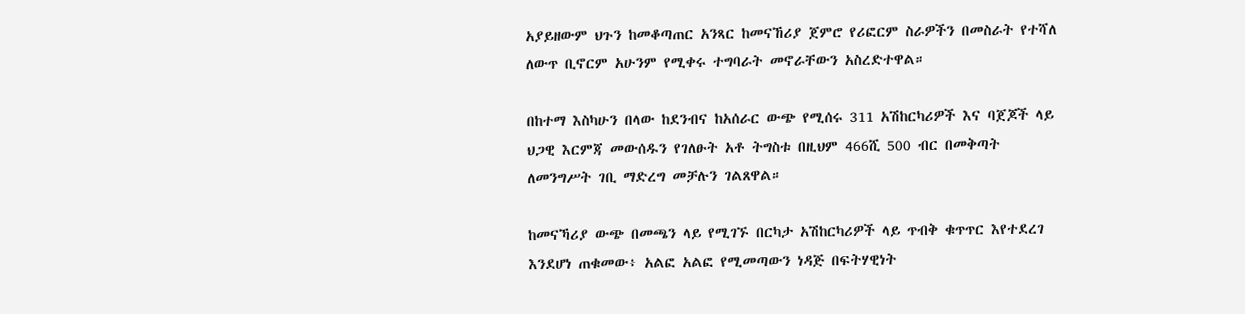አያይዘውም ህጉን ከመቆጣጠር አንጻር ከመናኸሪያ ጀምሮ የሪፎርም ስራዎችን በመስራት የተሻለ ለውጥ ቢኖርም አሁንም የሚቀሩ ተግባራት መኖራቸውን አስረድተዋል።

በከተማ እስካሁን በላው ከደንብና ከአሰራር ውጭ የሚሰሩ 311 አሽከርካሪዎች እና ባጀጆች ላይ ህጋዊ እርምጃ መውሰዱን የገለፁት አቶ ትግስቱ በዚህም 466ሺ 500 ብር በመቅጣት ለመንግሥት ገቢ ማድረግ መቻሉን ገልጸዋል።

ከመናኻሪያ ውጭ በመጫን ላይ የሚገኙ በርካታ አሽከርካሪዎች ላይ ጥብቅ ቁጥጥር እየተደረገ እንደሆነ ጠቁመው፥ አልፎ አልፎ የሚመጣውን ነዳጅ በፍትሃዊነት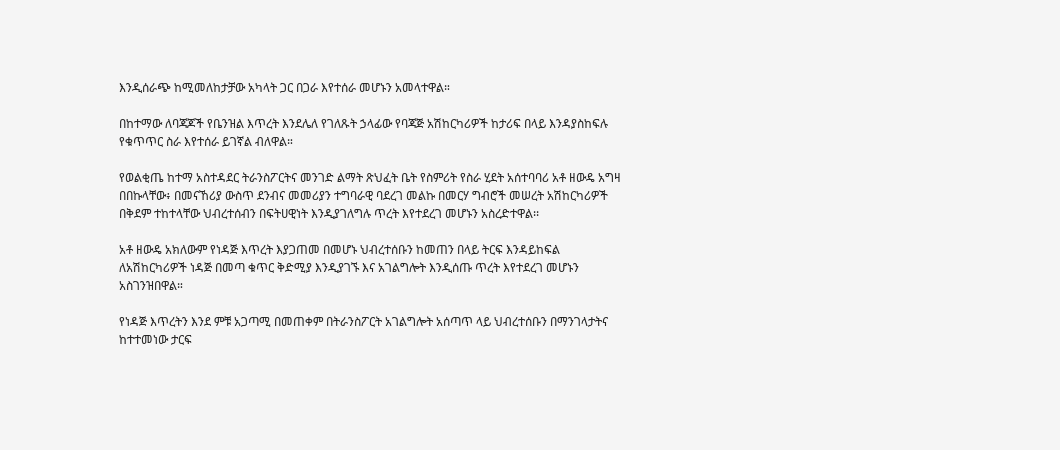እንዲሰራጭ ከሚመለከታቻው አካላት ጋር በጋራ እየተሰራ መሆኑን አመላተዋል።

በከተማው ለባጃጆች የቤንዝል እጥረት እንደሌለ የገለጹት ኃላፊው የባጃጅ አሽከርካሪዎች ከታሪፍ በላይ እንዳያስከፍሉ የቁጥጥር ስራ እየተሰራ ይገኛል ብለዋል።

የወልቂጤ ከተማ አስተዳደር ትራንስፖርትና መንገድ ልማት ጽህፈት ቤት የስምሪት የስራ ሂደት አሰተባባሪ አቶ ዘውዴ አግዛ በበኩላቸው፥ በመናኸሪያ ውስጥ ደንብና መመሪያን ተግባራዊ ባደረገ መልኩ በመርሃ ግብሮች መሠረት አሽከርካሪዎች በቅደም ተከተላቸው ህብረተሰብን በፍትሀዊነት እንዲያገለግሉ ጥረት እየተደረገ መሆኑን አስረድተዋል፡፡

አቶ ዘውዴ አክለውም የነዳጅ እጥረት እያጋጠመ በመሆኑ ህብረተሰቡን ከመጠን በላይ ትርፍ እንዳይከፍል ለአሽከርካሪዎች ነዳጅ በመጣ ቁጥር ቅድሚያ እንዲያገኙ እና አገልግሎት እንዲሰጡ ጥረት እየተደረገ መሆኑን አስገንዝበዋል።

የነዳጅ እጥረትን እንደ ምቹ አጋጣሚ በመጠቀም በትራንስፖርት አገልግሎት አሰጣጥ ላይ ህብረተሰቡን በማንገላታትና ከተተመነው ታርፍ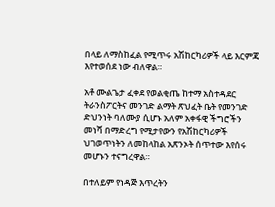በላይ ለማስከፈል የሚጥሩ አሽከርካሪዎች ላይ እርምጃ እየተወሰደ ነው ብለዋል።

አቶ ሙልጌታ ፈቀደ የወልቂጤ ከተማ አስተዳደር ትራንስፖርትና መንገድ ልማት ጽህፈት ቤት የመንገድ ድህንነት ባለሙያ ሲሆኑ አለም አቀፋዊ ችግሮችን መነሻ በማድረግ የሚታየውን የአሽከርካሪዎች ህገወጥነትን ለመከላከል አጽንኦት ሰጥተው እየሰሩ መሆኑን ተናግረዋል።

በተለይም የነዳጅ እጥረትን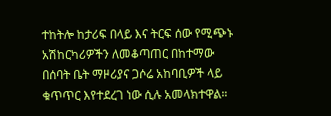ተከትሎ ከታሪፍ በላይ እና ትርፍ ሰው የሚጭኑ አሽከርካሪዎችን ለመቆጣጠር በከተማው በሰባት ቤት ማዞሪያና ጋሶሬ አከባቢዎች ላይ ቁጥጥር እየተደረገ ነው ሲሉ አመላክተዋል።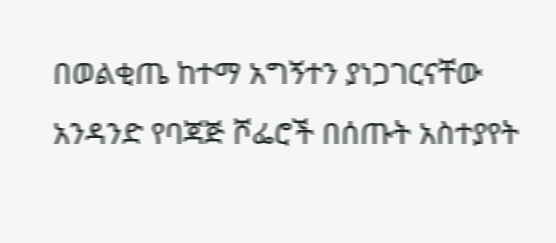በወልቂጤ ከተማ አግኝተን ያነጋገርናቸው አንዳንድ የባጃጅ ሾፌሮች በሰጡት አስተያየት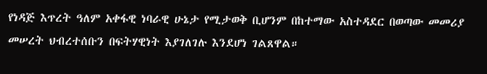የነዳጅ እጥረት ዓለም አቀፋዊ ነባራዊ ሁኔታ የሚታወቅ ቢሆንም በከተማው አስተዳደር በወጣው መመሪያ መሠረት ህብረተሰቡን በፍትሃዊነት እያገለገሉ እንደሆነ ገልጸዋል።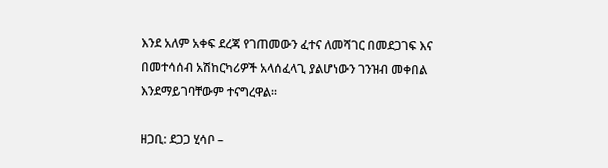እንደ አለም አቀፍ ደረጃ የገጠመውን ፈተና ለመሻገር በመደጋገፍ እና በመተሳሰብ አሽከርካሪዎች አላሰፈላጊ ያልሆነውን ገንዝብ መቀበል እንደማይገባቸውም ተናግረዋል።

ዘጋቢ: ደጋጋ ሂሳቦ –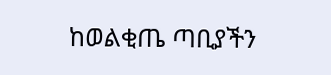ከወልቂጤ ጣቢያችን